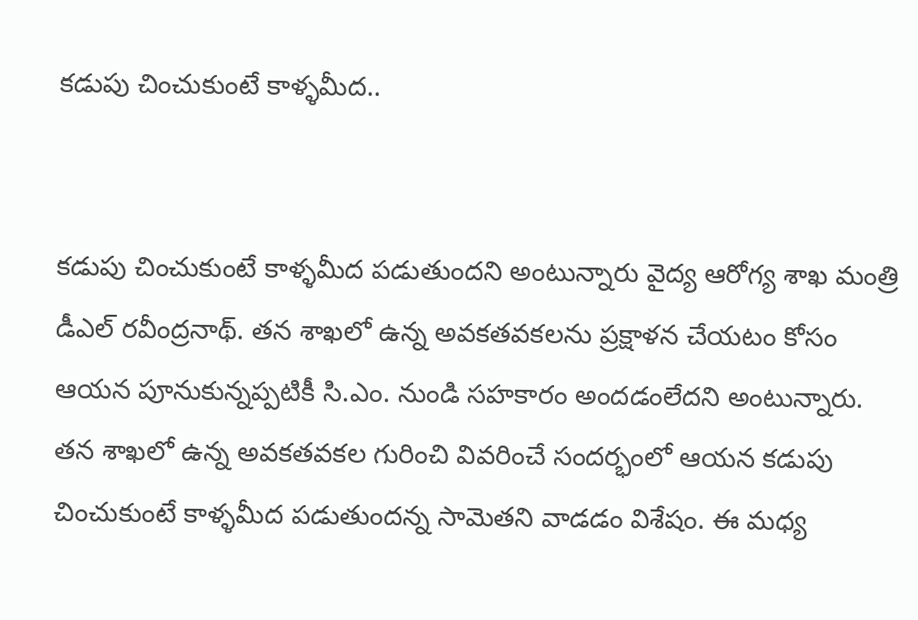క‌డుపు చించుకుంటే కాళ్ళ‌మీద‌..


క‌డుపు చించుకుంటే కాళ్ళ‌మీద ప‌డుతుంద‌ని అంటున్నారు వైద్య ఆరోగ్య శాఖ మంత్రి డీఎల్ ర‌వీంద్ర‌నాథ్‌. త‌న శాఖ‌లో ఉన్న అవ‌క‌త‌వ‌క‌ల‌ను ప్ర‌క్షాళ‌న చేయ‌టం కోసం ఆయ‌న పూనుకున్న‌ప్ప‌టికీ సి.ఎం. నుండి స‌హ‌కారం అంద‌డంలేద‌ని అంటున్నారు. త‌న శాఖ‌లో ఉన్న అవ‌క‌త‌వ‌క‌ల గురించి వివ‌రించే సంద‌ర్భంలో ఆయ‌న క‌డుపు చించుకుంటే కాళ్ళ‌మీద ప‌డుతుంద‌న్న సామెత‌ని వాడ‌డం విశేషం. ఈ మ‌ధ్య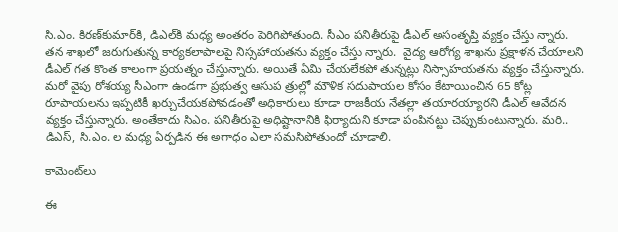సి.ఎం. కిర‌ణ్‌కుమార్‌కి, డిఎల్‌కి మ‌ధ్య అంత‌రం పెరిగిపోతుంది. సీఎం పనితీరుపై డీఎల్ అసంతృప్తి వ్యక్తం చేస్తు న్నారు. తన శాఖలో జరుగుతున్న కార్యకలాపాలపై నిస్సహాయతను వ్యక్తం చేస్తు న్నారు.  వైద్య ఆరోగ్య శాఖను ప్రక్షాళన చేయాలని డీఎల్‌ గత కొంత కాలంగా ప్రయత్నం చేస్తున్నారు. అయితే ఏమి చేయలేకపో తున్నట్లు నిస్సాహయతను వ్యక్తం చేస్తున్నారు. మరో వైపు రోశయ్య సీఎంగా ఉండగా ప్రభుత్వ ఆసుప త్రుల్లో మౌళిక సదుపాయల కోసం కేటాయించిన 65 కోట్ల రూపాయలను ఇప్పటికీ ఖర్చుచేయకపోవడంతో అధికారులు కూడా రాజకీయ నేతల్లా తయారయ్యారని డీఎల్‌ ఆవేదన వ్యక్తం చేస్తున్నారు. అంతేకాదు సిఎం. ప‌నితీరుపై అధిష్టానానికి ఫిర్యాదుని కూడా పంపిన‌ట్టు చెప్పుకుంటున్నారు. మ‌రి.. డిఎస్‌, సి.ఎం. ల మ‌ధ్య ఏర్ప‌డిన ఈ అగాధం ఎలా స‌మ‌సిపోతుందో చూడాలి.

కామెంట్‌లు

ఈ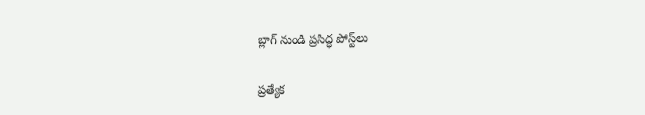బ్లాగ్ నుండి ప్రసిద్ధ పోస్ట్‌లు

ప్రత్యేక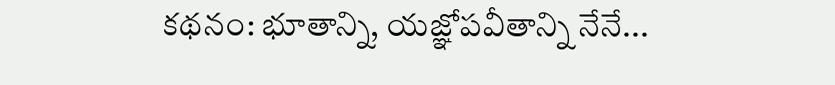కథనం: భూతాన్ని, యజ్ఞోపవీతాన్ని నేనే...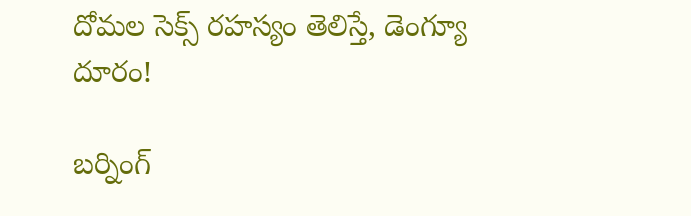దోమల సెక్స్ రహస్యం తెలిస్తే, డెంగ్యూ దూరం!

బర్నింగ్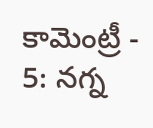కామెంట్రీ - 5: నగ్న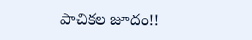పాచికల జూదం!!